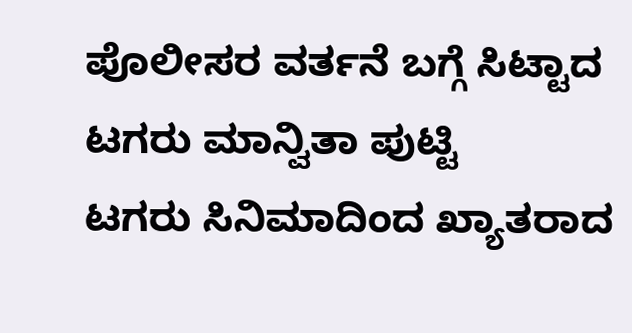ಪೊಲೀಸರ ವರ್ತನೆ ಬಗ್ಗೆ ಸಿಟ್ಟಾದ ಟಗರು ಮಾನ್ವಿತಾ ಪುಟ್ಟಿ
ಟಗರು ಸಿನಿಮಾದಿಂದ ಖ್ಯಾತರಾದ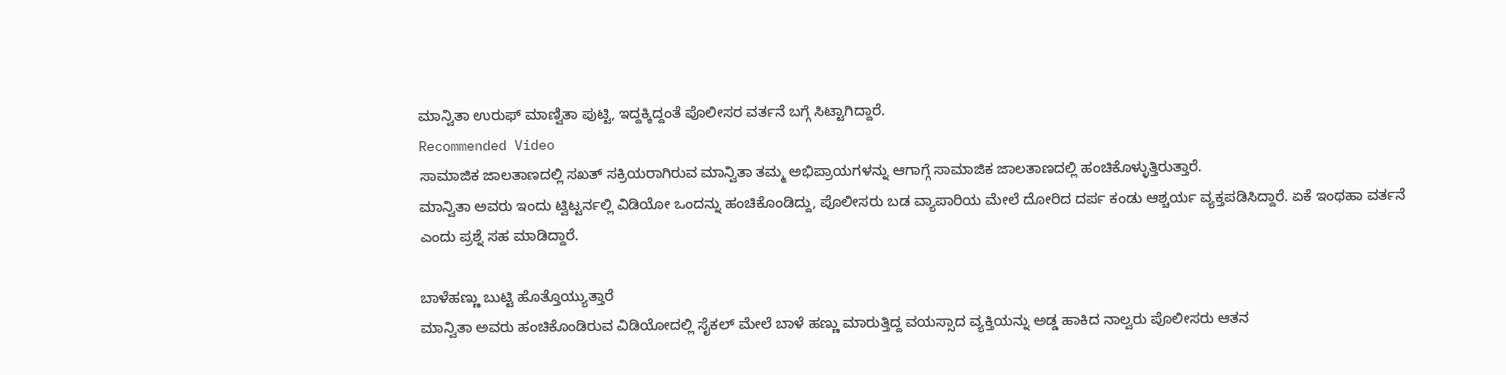ಮಾನ್ವಿತಾ ಉರುಫ್ ಮಾಣ್ವಿತಾ ಪುಟ್ಟಿ, ಇದ್ದಕ್ಕಿದ್ದಂತೆ ಪೊಲೀಸರ ವರ್ತನೆ ಬಗ್ಗೆ ಸಿಟ್ಟಾಗಿದ್ದಾರೆ.
Recommended Video
ಸಾಮಾಜಿಕ ಜಾಲತಾಣದಲ್ಲಿ ಸಖತ್ ಸಕ್ರಿಯರಾಗಿರುವ ಮಾನ್ವಿತಾ ತಮ್ಮ ಅಭಿಪ್ರಾಯಗಳನ್ನು ಆಗಾಗ್ಗೆ ಸಾಮಾಜಿಕ ಜಾಲತಾಣದಲ್ಲಿ ಹಂಚಿಕೊಳ್ಳುತ್ತಿರುತ್ತಾರೆ.
ಮಾನ್ವಿತಾ ಅವರು ಇಂದು ಟ್ವಿಟ್ಟರ್ನಲ್ಲಿ ವಿಡಿಯೋ ಒಂದನ್ನು ಹಂಚಿಕೊಂಡಿದ್ದು, ಪೊಲೀಸರು ಬಡ ವ್ಯಾಪಾರಿಯ ಮೇಲೆ ದೋರಿದ ದರ್ಪ ಕಂಡು ಆಶ್ಚರ್ಯ ವ್ಯಕ್ತಪಡಿಸಿದ್ದಾರೆ. ಏಕೆ ಇಂಥಹಾ ವರ್ತನೆ ಎಂದು ಪ್ರಶ್ನೆ ಸಹ ಮಾಡಿದ್ದಾರೆ.

ಬಾಳೆಹಣ್ಣು ಬುಟ್ಟಿ ಹೊತ್ತೊಯ್ಯುತ್ತಾರೆ
ಮಾನ್ವಿತಾ ಅವರು ಹಂಚಿಕೊಂಡಿರುವ ವಿಡಿಯೋದಲ್ಲಿ ಸೈಕಲ್ ಮೇಲೆ ಬಾಳೆ ಹಣ್ಣು ಮಾರುತ್ತಿದ್ದ ವಯಸ್ಸಾದ ವ್ಯಕ್ತಿಯನ್ನು ಅಡ್ಡ ಹಾಕಿದ ನಾಲ್ವರು ಪೊಲೀಸರು ಆತನ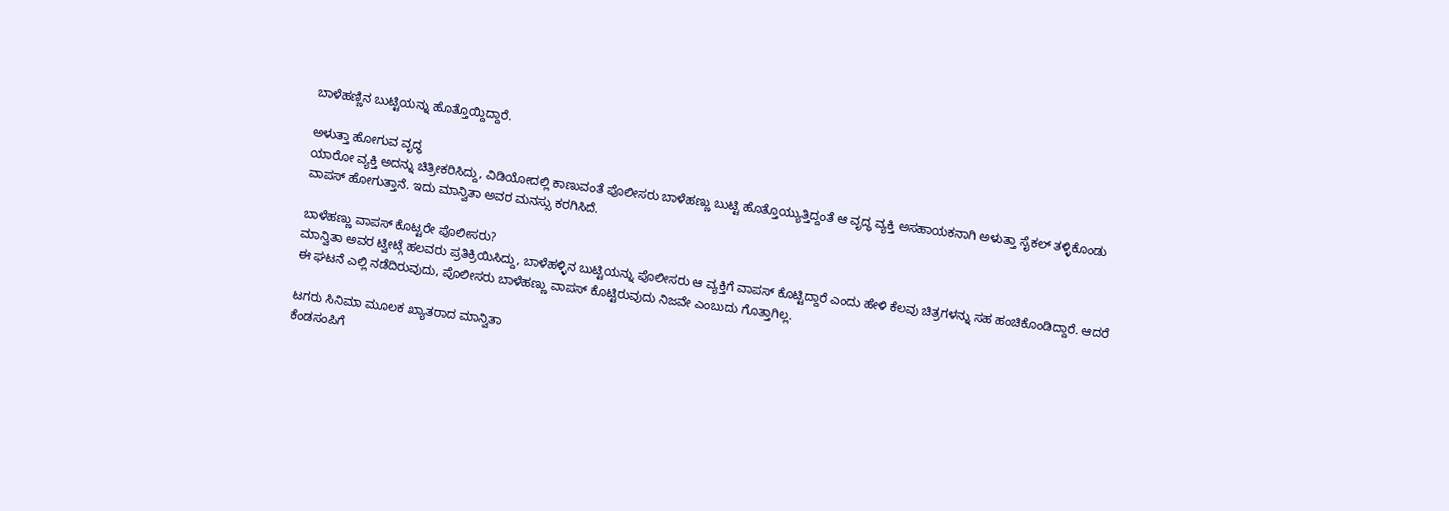ಬಾಳೆಹಣ್ಣಿನ ಬುಟ್ಟಿಯನ್ನು ಹೊತ್ತೊಯ್ದಿದ್ದಾರೆ.

ಅಳುತ್ತಾ ಹೋಗುವ ವೃದ್ಧ
ಯಾರೋ ವ್ಯಕ್ತಿ ಅದನ್ನು ಚಿತ್ರೀಕರಿಸಿದ್ದು, ವಿಡಿಯೋದಲ್ಲಿ ಕಾಣುವಂತೆ ಪೊಲೀಸರು ಬಾಳೆಹಣ್ಣು ಬುಟ್ಟಿ ಹೊತ್ತೊಯ್ಯುತ್ತಿದ್ದಂತೆ ಆ ವೃದ್ಧ ವ್ಯಕ್ತಿ ಅಸಹಾಯಕನಾಗಿ ಅಳುತ್ತಾ ಸೈಕಲ್ ತಳ್ಳಿಕೊಂಡು ವಾಪಸ್ ಹೋಗುತ್ತಾನೆ. ಇದು ಮಾನ್ವಿತಾ ಅವರ ಮನಸ್ಸು ಕರಗಿಸಿದೆ.

ಬಾಳೆಹಣ್ಣು ವಾಪಸ್ ಕೊಟ್ಟರೇ ಪೊಲೀಸರು?
ಮಾನ್ವಿತಾ ಅವರ ಟ್ವೀಟ್ಗೆ ಹಲವರು ಪ್ರತಿಕ್ರಿಯಿಸಿದ್ದು, ಬಾಳೆಹಳ್ಳಿನ ಬುಟ್ಟಿಯನ್ನು ಪೊಲೀಸರು ಆ ವ್ಯಕ್ತಿಗೆ ವಾಪಸ್ ಕೊಟ್ಟಿದ್ದಾರೆ ಎಂದು ಹೇಳಿ ಕೆಲವು ಚಿತ್ರಗಳನ್ನು ಸಹ ಹಂಚಿಕೊಂಡಿದ್ದಾರೆ. ಆದರೆ ಈ ಘಟನೆ ಎಲ್ಲಿ ನಡೆದಿರುವುದು, ಪೊಲೀಸರು ಬಾಳೆಹಣ್ಣು ವಾಪಸ್ ಕೊಟ್ಟಿರುವುದು ನಿಜವೇ ಎಂಬುದು ಗೊತ್ತಾಗಿಲ್ಲ.

ಟಗರು ಸಿನಿಮಾ ಮೂಲಕ ಖ್ಯಾತರಾದ ಮಾನ್ವಿತಾ
ಕೆಂಡಸಂಪಿಗೆ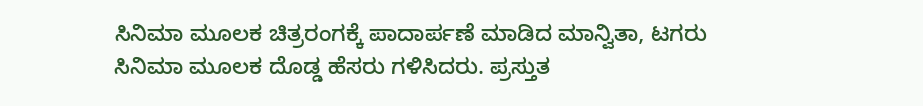ಸಿನಿಮಾ ಮೂಲಕ ಚಿತ್ರರಂಗಕ್ಕೆ ಪಾದಾರ್ಪಣೆ ಮಾಡಿದ ಮಾನ್ವಿತಾ, ಟಗರು ಸಿನಿಮಾ ಮೂಲಕ ದೊಡ್ಡ ಹೆಸರು ಗಳಿಸಿದರು. ಪ್ರಸ್ತುತ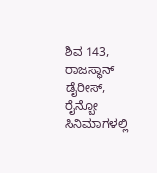ಶಿವ 143, ರಾಜಸ್ಥಾನ್ ಡೈರೀಸ್, ರೈನ್ಬೋ ಸಿನಿಮಾಗಳಲ್ಲಿ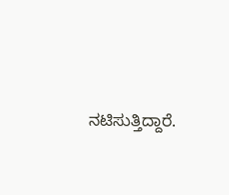ನಟಿಸುತ್ತಿದ್ದಾರೆ.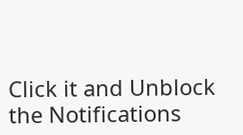Click it and Unblock the Notifications